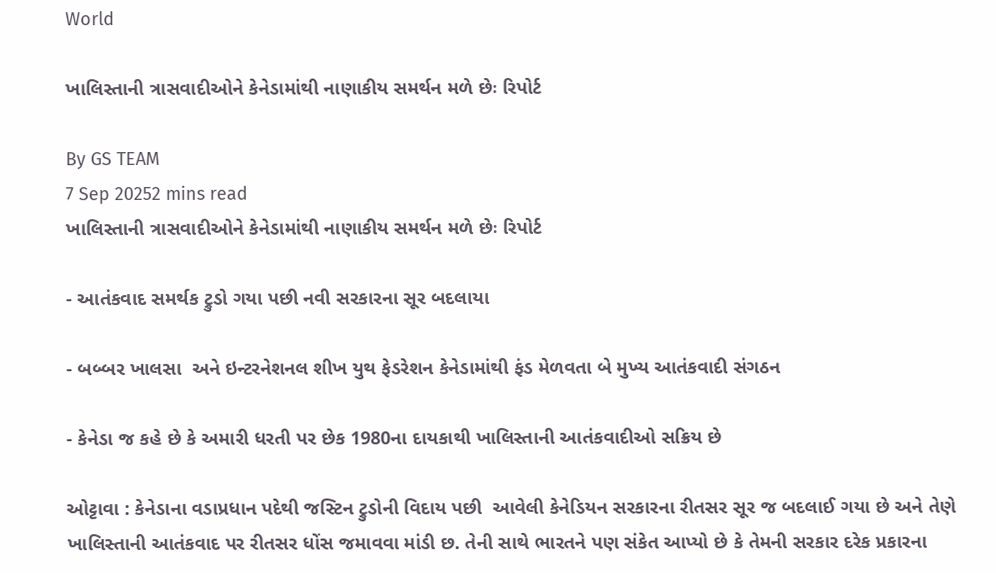World

ખાલિસ્તાની ત્રાસવાદીઓને કેનેડામાંથી નાણાકીય સમર્થન મળે છેઃ રિપોર્ટ

By GS TEAM
7 Sep 20252 mins read
ખાલિસ્તાની ત્રાસવાદીઓને કેનેડામાંથી નાણાકીય સમર્થન મળે છેઃ રિપોર્ટ

- આતંકવાદ સમર્થક ટ્રુડો ગયા પછી નવી સરકારના સૂર બદલાયા

- બબ્બર ખાલસા  અને ઇન્ટરનેશનલ શીખ યુથ ફેડરેશન કેનેડામાંથી ફંડ મેળવતા બે મુખ્ય આતંકવાદી સંગઠન

- કેનેડા જ કહે છે કે અમારી ધરતી પર છેક 1980ના દાયકાથી ખાલિસ્તાની આતંકવાદીઓ સક્રિય છે

ઓટ્ટાવા : કેનેડાના વડાપ્રધાન પદેથી જસ્ટિન ટ્રુડોની વિદાય પછી  આવેલી કેનેડિયન સરકારના રીતસર સૂર જ બદલાઈ ગયા છે અને તેણે ખાલિસ્તાની આતંકવાદ પર રીતસર ધોંસ જમાવવા માંડી છ. તેની સાથે ભારતને પણ સંકેત આપ્યો છે કે તેમની સરકાર દરેક પ્રકારના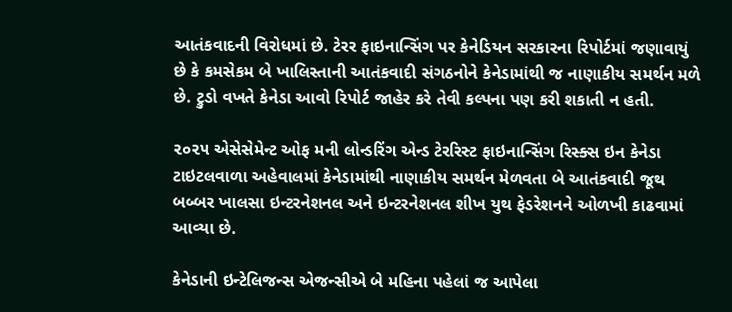આતંકવાદની વિરોધમાં છે. ટેરર ફાઇનાન્સિંગ પર કેનેડિયન સરકારના રિપોર્ટમાં જણાવાયું છે કે કમસેકમ બે ખાલિસ્તાની આતંકવાદી સંગઠનોને કેનેડામાંથી જ નાણાકીય સમર્થન મળે છે. ટ્રુડો વખતે કેનેડા આવો રિપોર્ટ જાહેર કરે તેવી કલ્પના પણ કરી શકાતી ન હતી.

૨૦૨૫ એસેસેમેન્ટ ઓફ મની લોન્ડરિંગ એન્ડ ટેરરિસ્ટ ફાઇનાન્સિંગ રિસ્ક્સ ઇન કેનેડા ટાઇટલવાળા અહેવાલમાં કેનેડામાંથી નાણાકીય સમર્થન મેળવતા બે આતંકવાદી જૂથ બબ્બર ખાલસા ઇન્ટરનેશનલ અને ઇન્ટરનેશનલ શીખ યુથ ફેડરેશનને ઓળખી કાઢવામાં આવ્યા છે.

કેનેડાની ઇન્ટેલિજન્સ એજન્સીએ બે મહિના પહેલાં જ આપેલા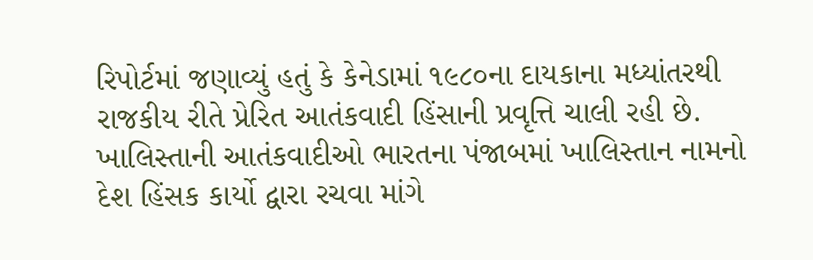રિપોર્ટમાં જણાવ્યું હતું કે કેનેડામાં ૧૯૮૦ના દાયકાના મધ્યાંતરથી રાજકીય રીતે પ્રેરિત આતંકવાદી હિંસાની પ્રવૃત્તિ ચાલી રહી છે. ખાલિસ્તાની આતંકવાદીઓ ભારતના પંજાબમાં ખાલિસ્તાન નામનો દેશ હિંસક કાર્યો દ્વારા રચવા માંગે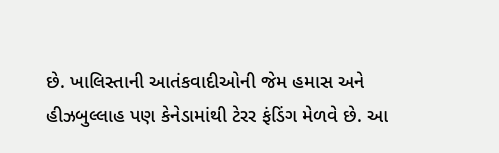છે. ખાલિસ્તાની આતંકવાદીઓની જેમ હમાસ અને હીઝબુલ્લાહ પણ કેનેડામાંથી ટેરર ફંડિંગ મેળવે છે. આ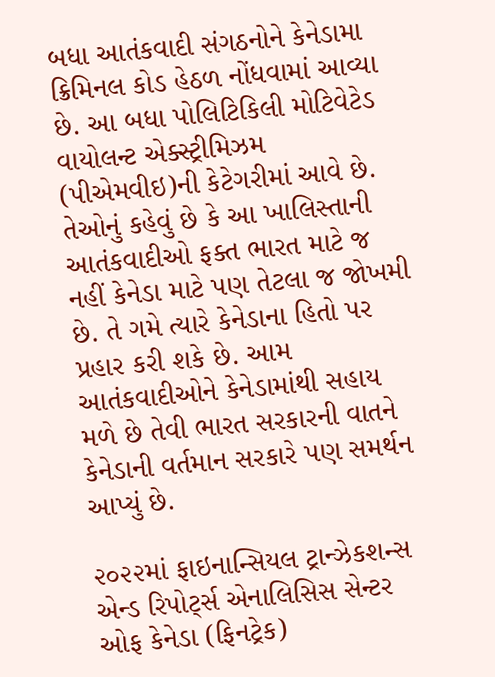બધા આતંકવાદી સંગઠનોને કેનેડામા ક્રિમિનલ કોડ હેઠળ નોંધવામાં આવ્યા છે. આ બધા પોલિટિકિલી મોટિવેટેડ વાયોલન્ટ એક્સ્ટ્રીમિઝમ (પીએમવીઇ)ની કેટેગરીમાં આવે છે. તેઓનું કહેવું છે કે આ ખાલિસ્તાની આતંકવાદીઓ ફક્ત ભારત માટે જ નહીં કેનેડા માટે પણ તેટલા જ જોખમી છે. તે ગમે ત્યારે કેનેડાના હિતો પર પ્રહાર કરી શકે છે. આમ આતંકવાદીઓને કેનેડામાંથી સહાય મળે છે તેવી ભારત સરકારની વાતને કેનેડાની વર્તમાન સરકારે પણ સમર્થન આપ્યું છે.

૨૦૨૨માં ફાઇનાન્સિયલ ટ્રાન્ઝેકશન્સ એન્ડ રિપોર્ટ્સ એનાલિસિસ સેન્ટર ઓફ કેનેડા (ફિનટ્રેક)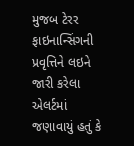મુજબ ટેરર ફાઇનાન્સિંગની પ્રવૃત્તિને લઇને જારી કરેલા એલર્ટમાં જણાવાયું હતું કે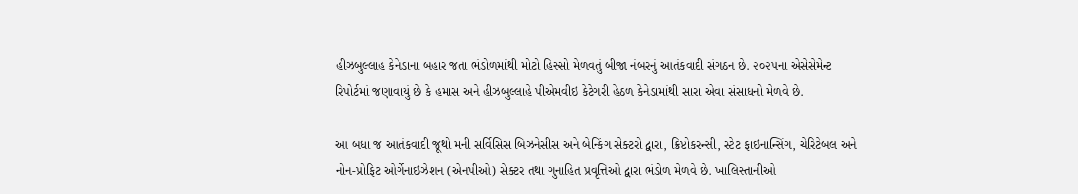હીઝબુલ્લાહ કેનેડાના બહાર જતા ભંડોળમાંથી મોટો હિસ્સો મેળવતું બીજા નંબરનું આતંકવાદી સંગઠન છે. ૨૦૨૫ના એસેસેમેન્ટ રિપોર્ટમાં જણાવાયું છે કે હમાસ અને હીઝબુલ્લાહે પીએમવીઇ કેટેગરી હેઠળ કેનેડામાંથી સારા એવા સંસાધનો મેળવે છે.

આ બધા જ આતંકવાદી જૂથો મની સર્વિસિસ બિઝનેસીસ અને બેન્કિંગ સેક્ટરો દ્વારા, ક્રિપ્ટોકરન્સી, સ્ટેટ ફાઇનાન્સિંગ, ચેરિટેબલ અને નોન-પ્રોફિટ ઓર્ગેનાઇઝેશન (એનપીઓ) સેક્ટર તથા ગુનાહિત પ્રવૃત્તિઓ દ્વારા ભંડોળ મેળવે છે. ખાલિસ્તાનીઓ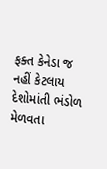ફક્ત કેનેડા જ નહીં કેટલાય દેશોમાંતી ભંડોળ મેળવતા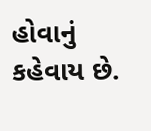હોવાનું કહેવાય છે.